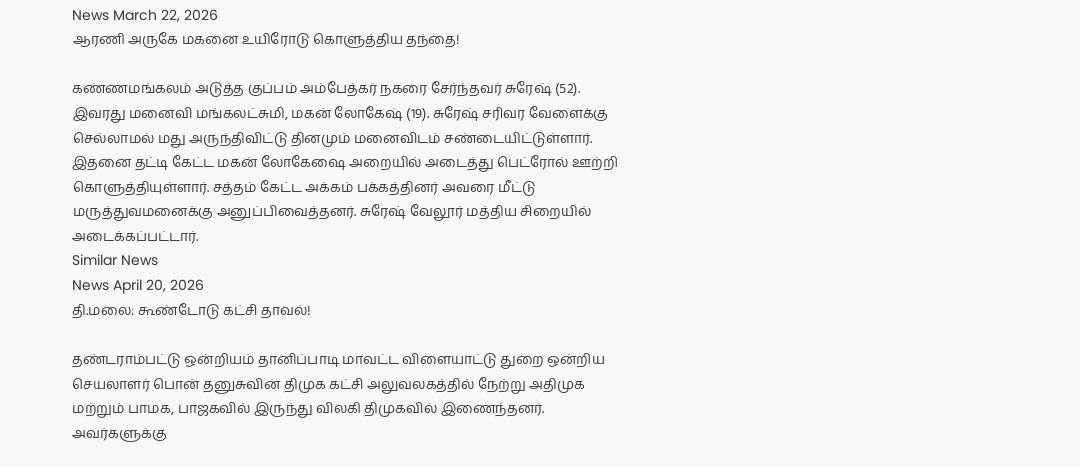News March 22, 2026
ஆரணி அருகே மகனை உயிரோடு கொளுத்திய தந்தை!

கண்ணமங்கலம் அடுத்த குப்பம் அம்பேத்கர் நகரை சேர்ந்தவர் சுரேஷ் (52). இவரது மனைவி மங்கலட்சுமி, மகன் லோகேஷ் (19). சுரேஷ் சரிவர வேளைக்கு செல்லாமல் மது அருந்திவிட்டு தினமும் மனைவிடம் சண்டையிட்டுள்ளார். இதனை தட்டி கேட்ட மகன் லோகேஷை அறையில் அடைத்து பெட்ரோல் ஊற்றி கொளுத்தியுள்ளார். சத்தம் கேட்ட அக்கம் பக்கத்தினர் அவரை மீட்டு மருத்துவமனைக்கு அனுப்பிவைத்தனர். சுரேஷ் வேலூர் மத்திய சிறையில் அடைக்கப்பட்டார்.
Similar News
News April 20, 2026
தி.மலை: கூண்டோடு கட்சி தாவல்!

தண்டராம்பட்டு ஒன்றியம் தானிப்பாடி மாவட்ட விளையாட்டு துறை ஒன்றிய செயலாளர் பொன் தனுசுவின் திமுக கட்சி அலுவலகத்தில் நேற்று அதிமுக மற்றும் பாமக, பாஜகவில் இருந்து விலகி திமுகவில் இணைந்தனர். அவர்களுக்கு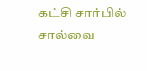கட்சி சார்பில் சால்வை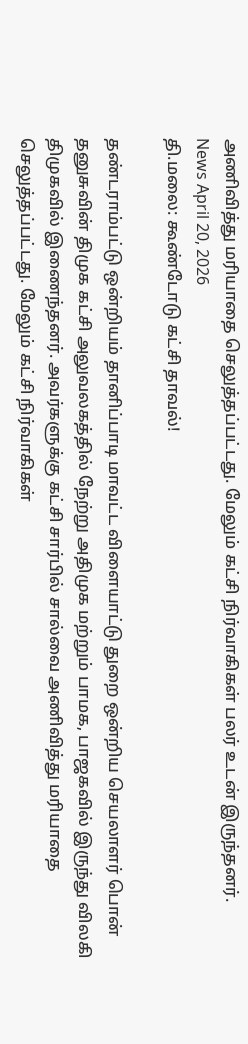அணிவித்து மரியாதை செலுத்தப்பட்டது. மேலும் கட்சி நிர்வாகிகள் பலர் உடன் இருந்தனர்.
News April 20, 2026
தி.மலை: கூண்டோடு கட்சி தாவல்!

தண்டராம்பட்டு ஒன்றியம் தானிப்பாடி மாவட்ட விளையாட்டு துறை ஒன்றிய செயலாளர் பொன் தனுசுவின் திமுக கட்சி அலுவலகத்தில் நேற்று அதிமுக மற்றும் பாமக, பாஜகவில் இருந்து விலகி திமுகவில் இணைந்தனர். அவர்களுக்கு கட்சி சார்பில் சால்வை அணிவித்து மரியாதை செலுத்தப்பட்டது. மேலும் கட்சி நிர்வாகிகள்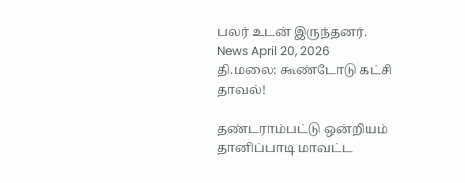பலர் உடன் இருந்தனர்.
News April 20, 2026
தி.மலை: கூண்டோடு கட்சி தாவல்!

தண்டராம்பட்டு ஒன்றியம் தானிப்பாடி மாவட்ட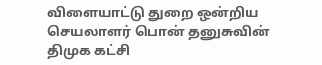விளையாட்டு துறை ஒன்றிய செயலாளர் பொன் தனுசுவின் திமுக கட்சி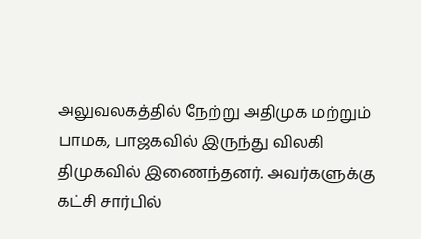அலுவலகத்தில் நேற்று அதிமுக மற்றும் பாமக, பாஜகவில் இருந்து விலகி திமுகவில் இணைந்தனர். அவர்களுக்கு கட்சி சார்பில்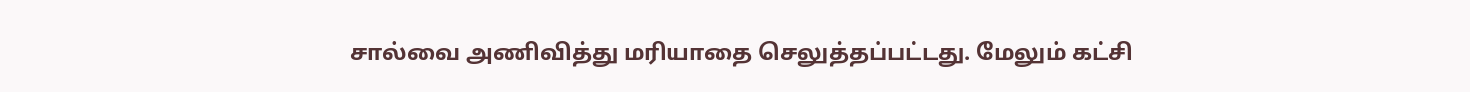சால்வை அணிவித்து மரியாதை செலுத்தப்பட்டது. மேலும் கட்சி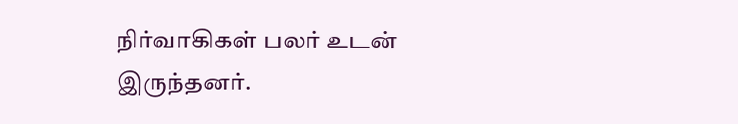நிர்வாகிகள் பலர் உடன் இருந்தனர்.